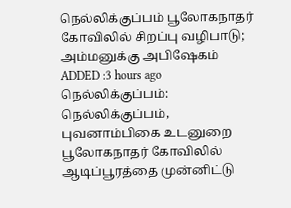நெல்லிக்குப்பம் பூலோகநாதர் கோவிலில் சிறப்பு வழிபாடு; அம்மனுக்கு அபிஷேகம்
ADDED :3 hours ago
நெல்லிக்குப்பம்: நெல்லிக்குப்பம், புவனாம்பிகை உடனுறை பூலோகநாதர் கோவிலில் ஆடிப்பூரத்தை முன்னிட்டு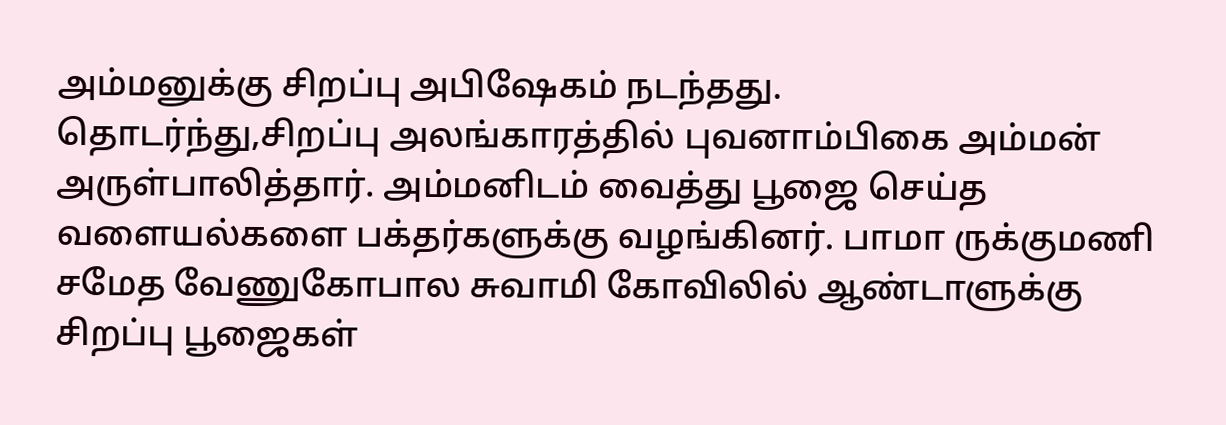அம்மனுக்கு சிறப்பு அபிஷேகம் நடந்தது.
தொடர்ந்து,சிறப்பு அலங்காரத்தில் புவனாம்பிகை அம்மன் அருள்பாலித்தார். அம்மனிடம் வைத்து பூஜை செய்த வளையல்களை பக்தர்களுக்கு வழங்கினர். பாமா ருக்குமணி சமேத வேணுகோபால சுவாமி கோவிலில் ஆண்டாளுக்கு சிறப்பு பூஜைகள்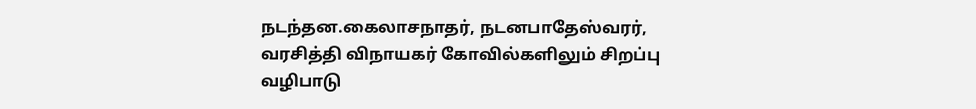நடந்தன.கைலாசநாதர், நடனபாதேஸ்வரர், வரசித்தி விநாயகர் கோவில்களிலும் சிறப்பு வழிபாடு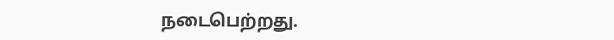நடைபெற்றது.